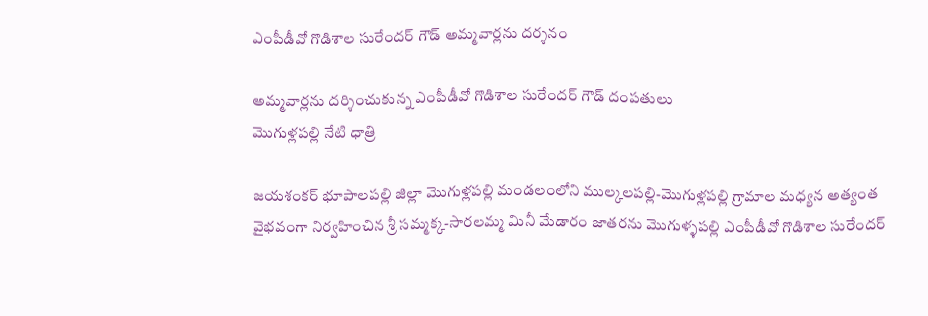ఎంపీడీవో గొడిశాల సురేందర్ గౌడ్ అమ్మవార్లను దర్శనం

అమ్మవార్లను దర్శించుకున్న ఎంపీడీవో గొడిశాల సురేందర్ గౌడ్ దంపతులు
మొగుళ్లపల్లి నేటి ధాత్రి

జయశంకర్ భూపాలపల్లి జిల్లా మొగుళ్లపల్లి మండలంలోని ముల్కలపల్లి-మొగుళ్లపల్లి గ్రామాల మధ్యన అత్యంత వైభవంగా నిర్వహించిన శ్రీ సమ్మక్క-సారలమ్మ మినీ మేడారం జాతరను మొగుళ్ళపల్లి ఎంపీడీవో గొడిశాల సురేందర్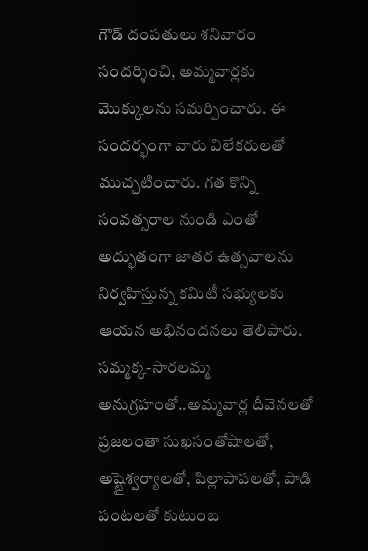గౌడ్ దంపతులు శనివారం సందర్శించి, అమ్మవార్లకు మొక్కులను సమర్పించారు. ఈ సందర్భంగా వారు విలేకరులతో ముచ్చటించారు. గత కొన్ని సంవత్సరాల నుండి ఎంతో అద్భుతంగా జాతర ఉత్సవాలను నిర్వహిస్తున్న కమిటీ సభ్యులకు ఆయన అభినందనలు తెలిపారు. సమ్మక్క-సారలమ్మ అనుగ్రహంతో..అమ్మవార్ల దీవెనలతో ప్రజలంతా సుఖసంతోషాలతో, అష్టైశ్వర్యాలతో, పిల్లాపాపలతో, పాడి పంటలతో కుటుంబ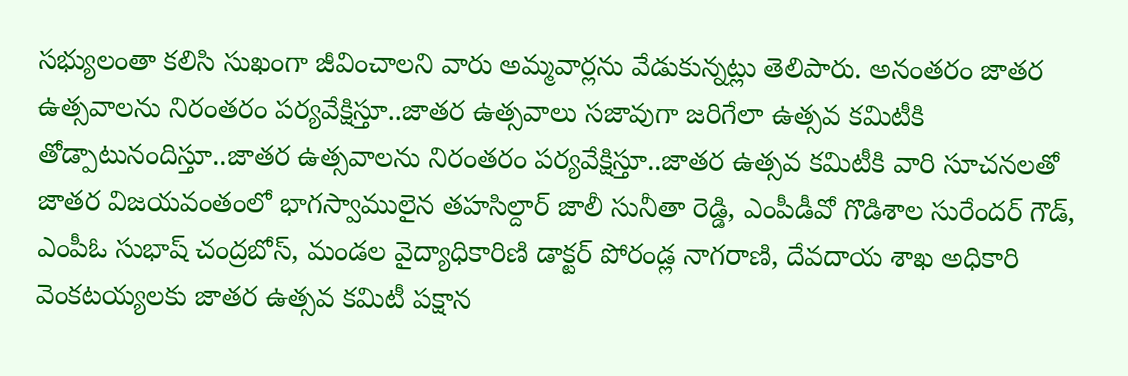సభ్యులంతా కలిసి సుఖంగా జీవించాలని వారు అమ్మవార్లను వేడుకున్నట్లు తెలిపారు. అనంతరం జాతర ఉత్సవాలను నిరంతరం పర్యవేక్షిస్తూ..జాతర ఉత్సవాలు సజావుగా జరిగేలా ఉత్సవ కమిటీకి తోడ్పాటునందిస్తూ..జాతర ఉత్సవాలను నిరంతరం పర్యవేక్షిస్తూ..జాతర ఉత్సవ కమిటీకి వారి సూచనలతో జాతర విజయవంతంలో భాగస్వాములైన తహసిల్దార్ జాలీ సునీతా రెడ్డి, ఎంపీడీవో గొడిశాల సురేందర్ గౌడ్, ఎంపీఓ సుభాష్ చంద్రబోస్, మండల వైద్యాధికారిణి డాక్టర్ పోరండ్ల నాగరాణి, దేవదాయ శాఖ అధికారి వెంకటయ్యలకు జాతర ఉత్సవ కమిటీ పక్షాన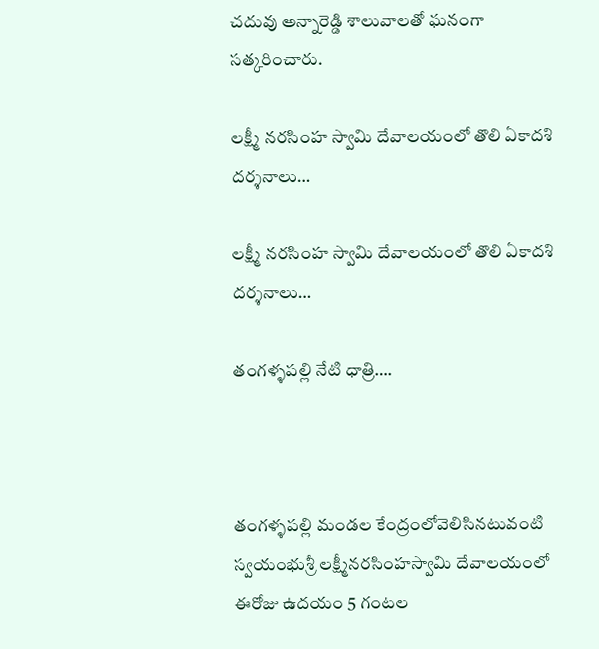చదువు అన్నారెడ్డి శాలువాలతో ఘనంగా సత్కరించారు.

లక్ష్మీ నరసింహ స్వామి దేవాలయంలో తొలి ఏకాదశి దర్శనాలు…

లక్ష్మీ నరసింహ స్వామి దేవాలయంలో తొలి ఏకాదశి దర్శనాలు…

తంగళ్ళపల్లి నేటి ధాత్రి….



తంగళ్ళపల్లి మండల కేంద్రంలోవెలిసినటువంటి స్వయంభుశ్రీ లక్ష్మీనరసింహస్వామి దేవాలయంలో ఈరోజు ఉదయం 5 గంటల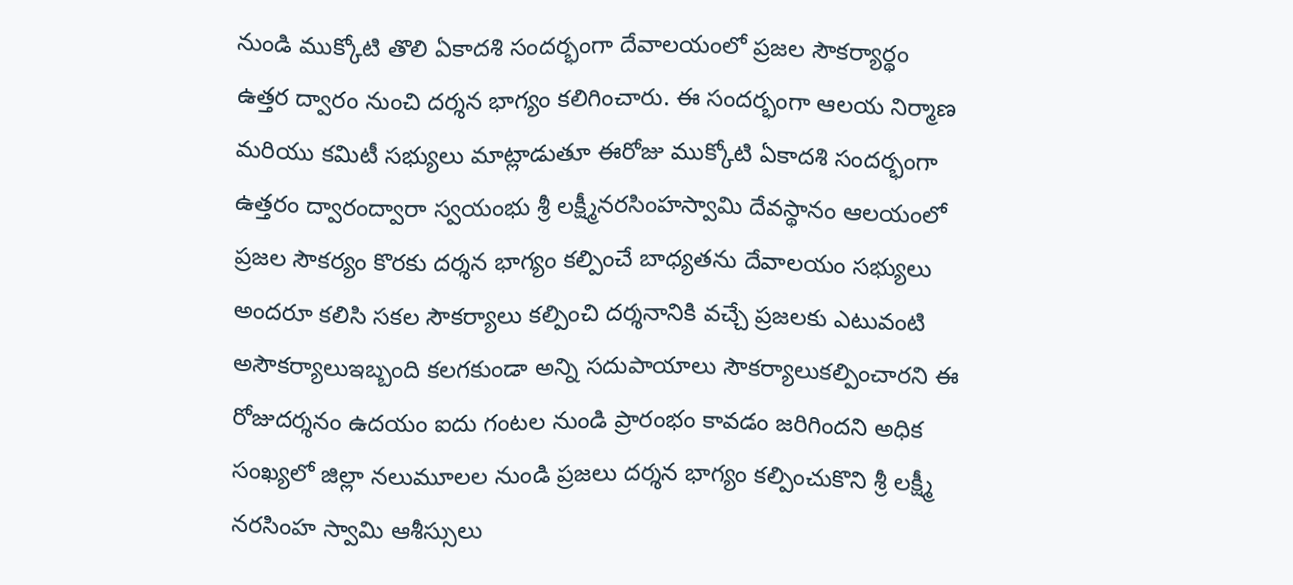నుండి ముక్కోటి తొలి ఏకాదశి సందర్భంగా దేవాలయంలో ప్రజల సౌకర్యార్థం ఉత్తర ద్వారం నుంచి దర్శన భాగ్యం కలిగించారు. ఈ సందర్భంగా ఆలయ నిర్మాణ మరియు కమిటీ సభ్యులు మాట్లాడుతూ ఈరోజు ముక్కోటి ఏకాదశి సందర్భంగా ఉత్తరం ద్వారంద్వారా స్వయంభు శ్రీ లక్ష్మీనరసింహస్వామి దేవస్థానం ఆలయంలో ప్రజల సౌకర్యం కొరకు దర్శన భాగ్యం కల్పించే బాధ్యతను దేవాలయం సభ్యులు అందరూ కలిసి సకల సౌకర్యాలు కల్పించి దర్శనానికి వచ్చే ప్రజలకు ఎటువంటి అసౌకర్యాలుఇబ్బంది కలగకుండా అన్ని సదుపాయాలు సౌకర్యాలుకల్పించారని ఈ రోజుదర్శనం ఉదయం ఐదు గంటల నుండి ప్రారంభం కావడం జరిగిందని అధిక సంఖ్యలో జిల్లా నలుమూలల నుండి ప్రజలు దర్శన భాగ్యం కల్పించుకొని శ్రీ లక్ష్మీ నరసింహ స్వామి ఆశీస్సులు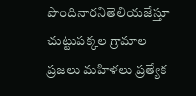పొందినారనితెలియజేస్తూ చుట్టుపక్కల గ్రామాల ప్రజలు మహిళలు ప్రత్యేక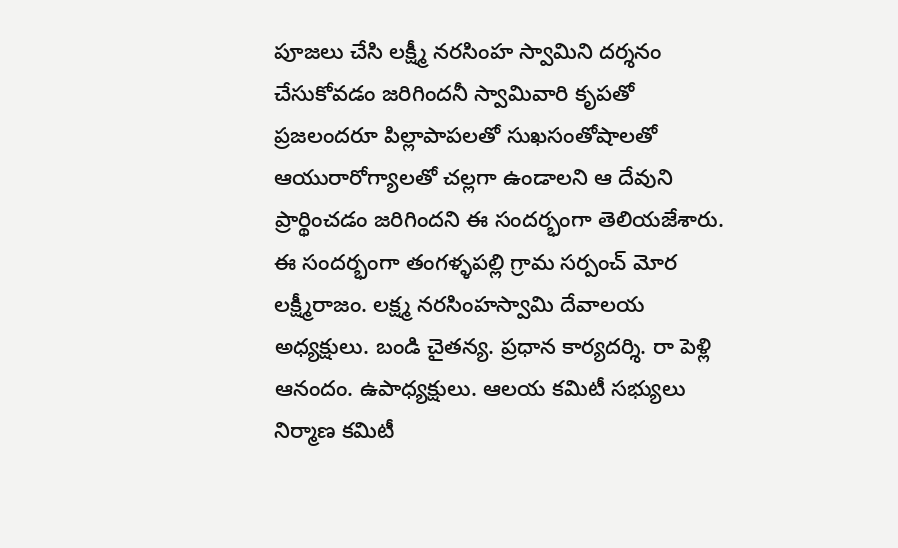పూజలు చేసి లక్ష్మీ నరసింహ స్వామిని దర్శనం చేసుకోవడం జరిగిందనీ స్వామివారి కృపతో ప్రజలందరూ పిల్లాపాపలతో సుఖసంతోషాలతో ఆయురారోగ్యాలతో చల్లగా ఉండాలని ఆ దేవుని ప్రార్థించడం జరిగిందని ఈ సందర్భంగా తెలియజేశారు. ఈ సందర్భంగా తంగళ్ళపల్లి గ్రామ సర్పంచ్ మోర లక్ష్మీరాజం. లక్ష్మ నరసింహస్వామి దేవాలయ అధ్యక్షులు. బండి చైతన్య. ప్రధాన కార్యదర్శి. రా పెళ్లి ఆనందం. ఉపాధ్యక్షులు. ఆలయ కమిటీ సభ్యులు నిర్మాణ కమిటీ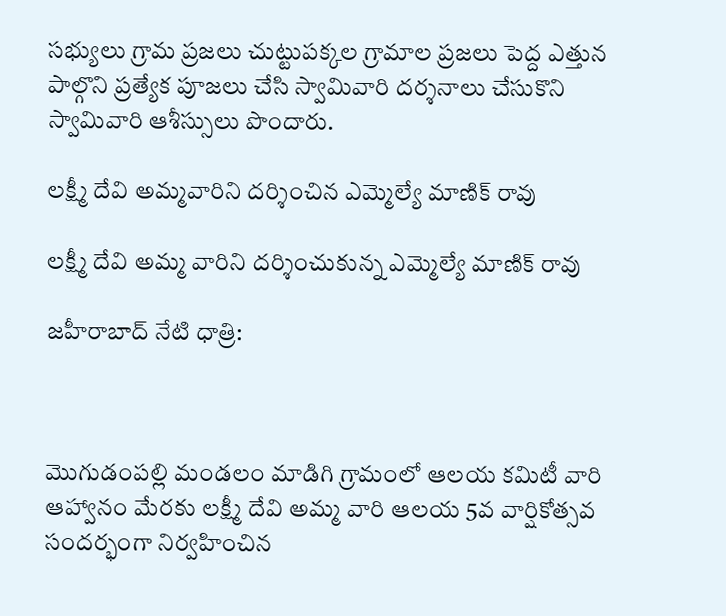సభ్యులు గ్రామ ప్రజలు చుట్టుపక్కల గ్రామాల ప్రజలు పెద్ద ఎత్తున పాల్గొని ప్రత్యేక పూజలు చేసి స్వామివారి దర్శనాలు చేసుకొని స్వామివారి ఆశీస్సులు పొందారు.

లక్ష్మీ దేవి అమ్మవారిని దర్శించిన ఎమ్మెల్యే మాణిక్ రావు

లక్ష్మీ దేవి అమ్మ వారిని దర్శించుకున్న ఎమ్మెల్యే మాణిక్ రావు

జహీరాబాద్ నేటి ధాత్రి:



మొగుడంపల్లి మండలం మాడిగి గ్రామంలో ఆలయ కమిటీ వారి ఆహ్వానం మేరకు లక్ష్మీ దేవి అమ్మ వారి ఆలయ 5వ వార్షికోత్సవ సందర్భంగా నిర్వహించిన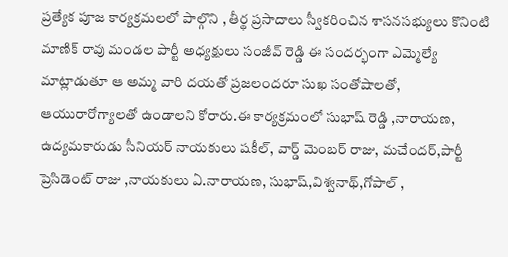ప్రత్యేక పూజ కార్యక్రమలలో పాల్గొని , తీర్థ ప్రసాదాలు స్వీకరించిన శాసనసభ్యులు కొనింటి మాణిక్ రావు మండల పార్టీ అధ్యక్షులు సంజీవ్ రెడ్డి ఈ సందర్భంగా ఎమ్మెల్యే మాట్లాడుతూ ఆ అమ్మ వారి దయతో ప్రజలందరూ సుఖ సంతోషాలతో, ఆయురారోగ్యాలతో ఉండాలని కోరారు.ఈ కార్యక్రమంలో సుభాష్ రెడ్డి ,నారాయణ, ఉద్యమకారుడు సీనియర్ నాయకులు షకీల్, వార్డ్ మెంబర్ రాజు, మచేందర్,పార్టీ ప్రెసిడెంట్ రాజు ,నాయకులు ఏ.నారాయణ, సుభాష్,విశ్వనాథ్,గోపాల్ ,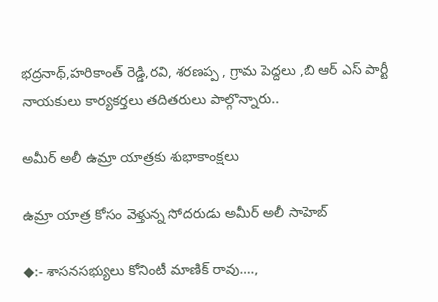భద్రనాథ్,హరికాంత్ రెడ్డి,రవి, శరణప్ప , గ్రామ పెద్దలు ,బి ఆర్ ఎస్ పార్టీ నాయకులు కార్యకర్తలు తదితరులు పాల్గొన్నారు..

అమీర్ అలీ ఉమ్రా యాత్రకు శుభాకాంక్షలు

ఉమ్రా యాత్ర కోసం వెళ్తున్న సోదరుడు అమీర్ అలీ సాహెబ్

◆:- శాసనసభ్యులు కోనింటీ మాణిక్ రావు….,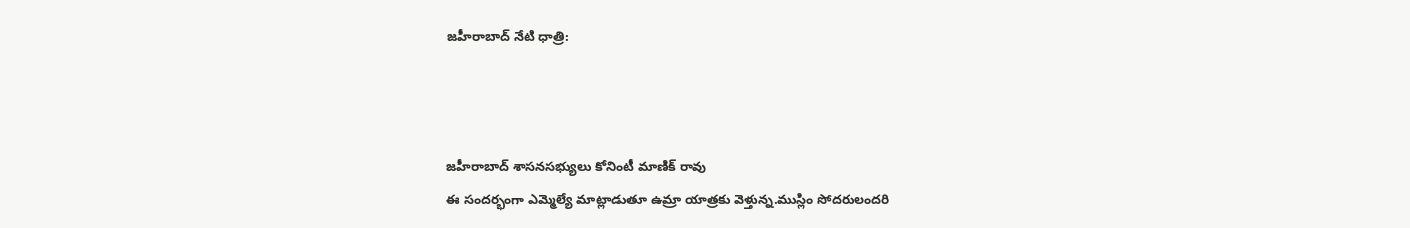జహీరాబాద్ నేటి ధాత్రి:



జహీరాబాద్ శాసనసభ్యులు కోనింటీ మాణిక్ రావు
ఈ సందర్భంగా ఎమ్మెల్యే మాట్లాడుతూ ఉమ్రా యాత్రకు వెళ్తున్న.ముస్లిం సోదరులందరి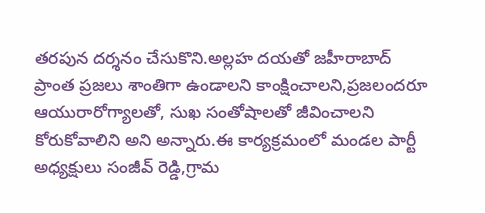తరపున దర్శనం చేసుకొని.అల్లహ దయతో జహీరాబాద్ ప్రాంత ప్రజలు శాంతిగా ఉండాలని కాంక్షించాలని,ప్రజలందరూ ఆయురారోగ్యాలతో, సుఖ సంతోషాలతో జీవించాలని కోరుకోవాలిని అని అన్నారు.ఈ కార్యక్రమంలో మండల పార్టీ అధ్యక్షులు సంజీవ్ రెడ్డి,గ్రామ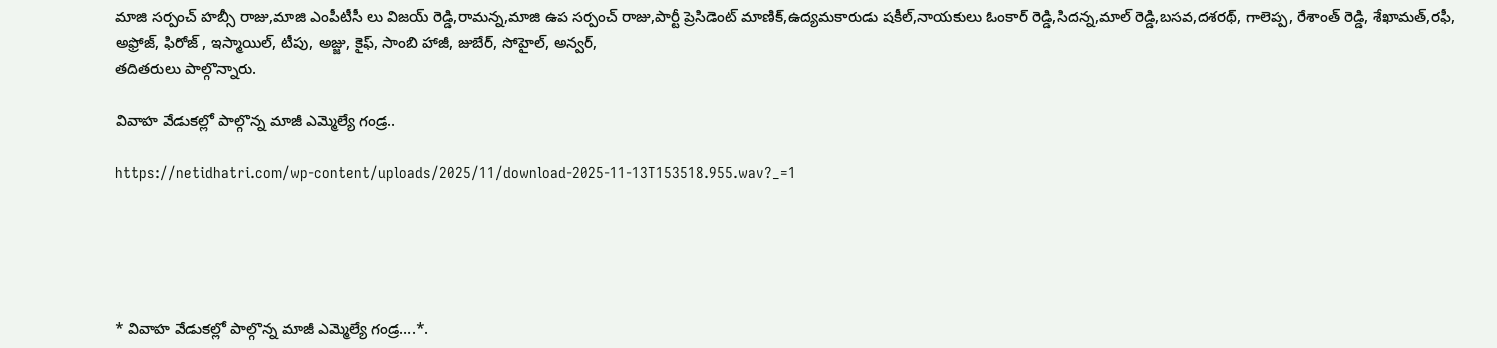మాజి సర్పంచ్ హబ్సీ రాజు,మాజి ఎంపీటీసీ లు విజయ్ రెడ్డి,రామన్న,మాజి ఉప సర్పంచ్ రాజు,పార్టీ ప్రెసిడెంట్ మాణిక్,ఉద్యమకారుడు షకీల్,నాయకులు ఓంకార్ రెడ్డి,సిదన్న,మాల్ రెడ్డి,బసవ,దశరథ్, గాలెప్ప, రేశాంత్ రెడ్డి, శేఖామత్,రఫీ, అఫ్రోజ్, ఫిరోజ్ , ఇస్మాయిల్, టీపు, అజ్జు, కైఫ్, సాంబి హాజీ, జుబేర్, సోహైల్, అన్వర్,
తదితరులు పాల్గొన్నారు.

వివాహ వేడుకల్లో పాల్గొన్న మాజీ ఎమ్మెల్యే గండ్ర..

https://netidhatri.com/wp-content/uploads/2025/11/download-2025-11-13T153518.955.wav?_=1





* వివాహ వేడుకల్లో పాల్గొన్న మాజీ ఎమ్మెల్యే గండ్ర….*.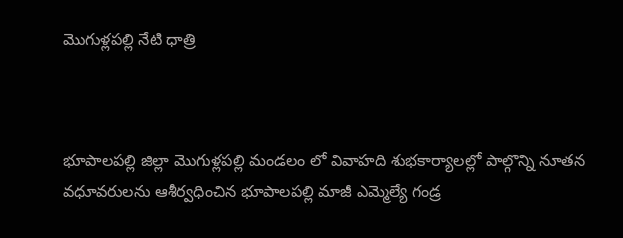మొగుళ్లపల్లి నేటి ధాత్రి



భూపాలపల్లి జిల్లా మొగుళ్లపల్లి మండలం లో వివాహది శుభకార్యాలల్లో పాల్గొన్ని నూతన వధూవరులను ఆశీర్వధించిన భూపాలపల్లి మాజీ ఎమ్మెల్యే గండ్ర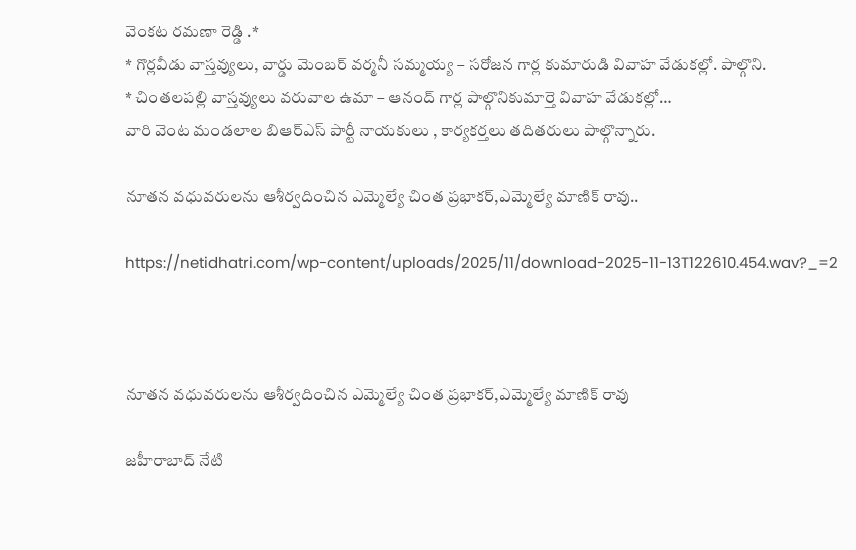వెంకట రమణా రెడ్డి .*
* గొర్లవీడు వాస్తవ్యులు, వార్డు మెంబర్ వర్మనీ సమ్మయ్య – సరోజన గార్ల కుమారుడి వివాహ వేడుకల్లో. పాల్గొని.
* చింతలపల్లి వాస్తవ్యులు వరువాల ఉమా – ఆనంద్ గార్ల పాల్గొనికుమార్తె వివాహ వేడుకల్లో…
వారి వెంట మండలాల బిఆర్ఎస్ పార్టీ నాయకులు , కార్యకర్తలు తదితరులు పాల్గొన్నారు.

నూతన వధువరులను ఆశీర్వదించిన ఎమ్మెల్యే చింత ప్రభాకర్,ఎమ్మెల్యే మాణిక్ రావు..

https://netidhatri.com/wp-content/uploads/2025/11/download-2025-11-13T122610.454.wav?_=2



నూతన వధువరులను ఆశీర్వదించిన ఎమ్మెల్యే చింత ప్రభాకర్,ఎమ్మెల్యే మాణిక్ రావు

జహీరాబాద్ నేటి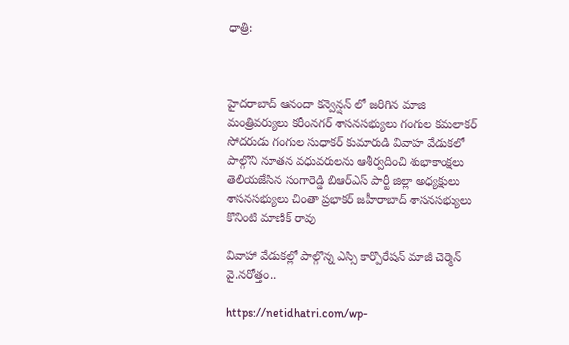ధాత్రి:



హైదరాబాద్ ఆనందా కన్వెన్షన్ లో జరిగిన మాజి మంత్రివర్యులు కరీంనగర్ శాసనసభ్యులు గంగుల కమలాకర్ సోదరుడు గంగుల సుధాకర్ కుమారుడి వివాహ వేడుకలో పాల్గొని నూతన వధువరులను ఆశీర్వదించి శుభాకాంక్షలు తెలియజేసిన సంగారెడ్డి బిఆర్ఎస్ పార్టీ జిల్లా అధ్యక్షులు శాసనసభ్యులు చింతా ప్రభాకర్ జహీరాబాద్ శాసనసభ్యులు కొనింటి మాణిక్ రావు

వివాహా వేడుకల్లో పాల్గొన్న ఎస్సి కార్పొరేషన్ మాజీ చెర్మెన్ వై.నరోత్తం..

https://netidhatri.com/wp-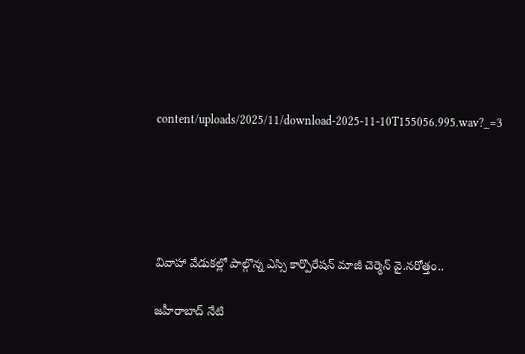content/uploads/2025/11/download-2025-11-10T155056.995.wav?_=3





వివాహా వేడుకల్లో పాల్గొన్న ఎస్సి కార్పొరేషన్ మాజీ చెర్మెన్ వై.నరోత్తం..

జహీరాబాద్ నేటి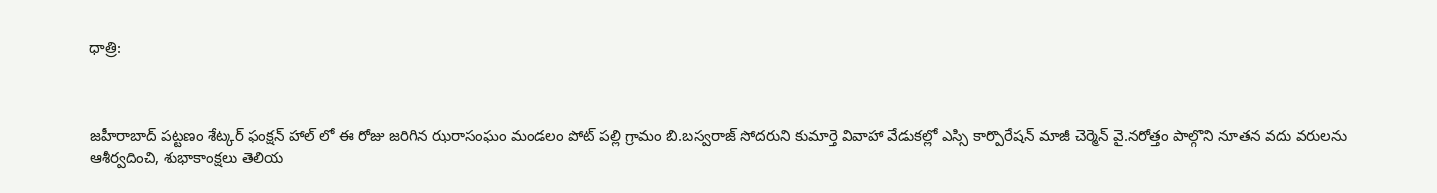ధాత్రి:



జహీరాబాద్ పట్టణం శేట్కర్ ఫంక్షన్ హాల్ లో ఈ రోజు జరిగిన ఝరాసంఘం మండలం పోట్ పల్లి గ్రామం బి.బస్వరాజ్ సోదరుని కుమార్తె వివాహా వేడుకల్లో ఎస్సి కార్పొరేషన్ మాజీ చెర్మెన్ వై.నరోత్తం పాల్గొని నూతన వదు వరులను ఆశీర్వదించి, శుభాకాంక్షలు తెలియ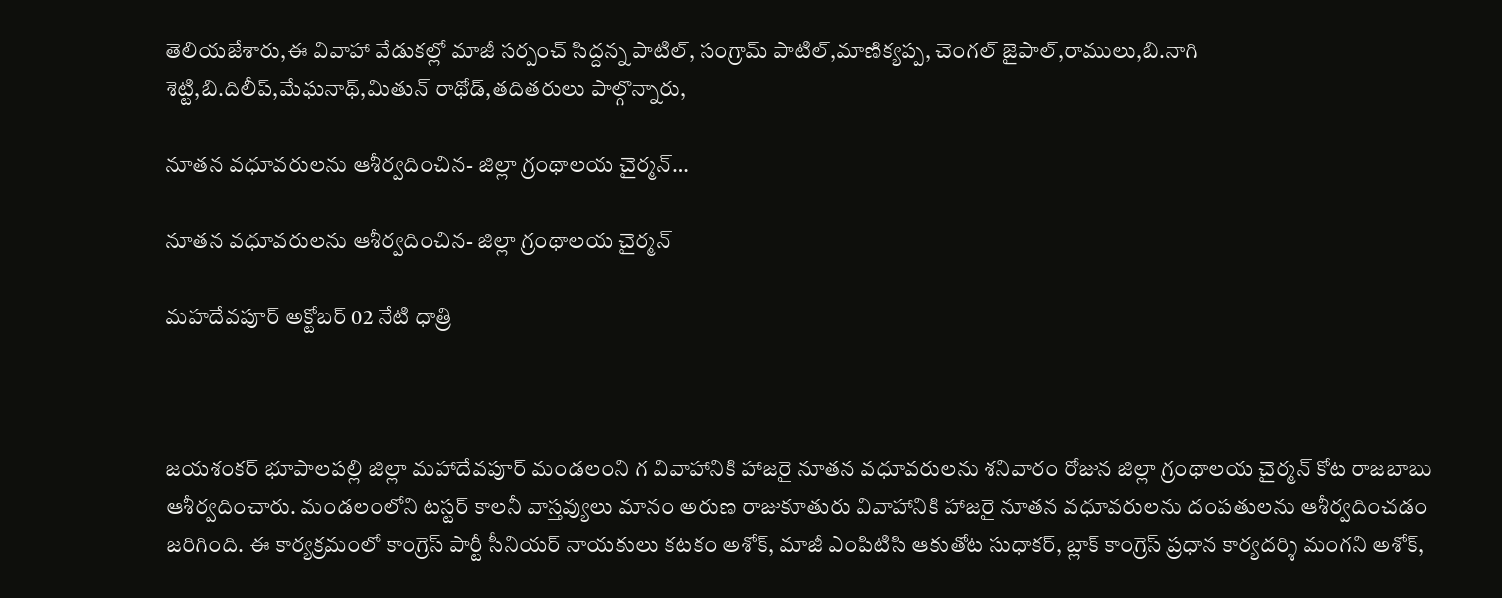తెలియజేశారు,ఈ వివాహా వేడుకల్లో మాజీ సర్పంచ్ సిద్దన్న పాటిల్, సంగ్రామ్ పాటిల్,మాణిక్యప్ప, చెంగల్ జైపాల్,రాములు,బి.నాగి శెట్టి,బి.దిలీప్,మేఘనాథ్,మితున్ రాథోడ్,తదితరులు పాల్గొన్నారు,

నూతన వధూవరులను ఆశీర్వదించిన- జిల్లా గ్రంథాలయ చైర్మన్…

నూతన వధూవరులను ఆశీర్వదించిన- జిల్లా గ్రంథాలయ చైర్మన్

మహదేవపూర్ అక్టోబర్ 02 నేటి ధాత్రి



జయశంకర్ భూపాలపల్లి జిల్లా మహాదేవపూర్ మండలంని గ వివాహానికి హాజరై నూతన వధూవరులను శనివారం రోజున జిల్లా గ్రంథాలయ చైర్మన్ కోట రాజబాబు ఆశీర్వదించారు. మండలంలోని టస్టర్ కాలనీ వాస్తవ్యులు మానం అరుణ రాజుకూతురు వివాహానికి హాజరై నూతన వధూవరులను దంపతులను ఆశీర్వదించడం జరిగింది. ఈ కార్యక్రమంలో కాంగ్రెస్ పార్టీ సీనియర్ నాయకులు కటకం అశోక్, మాజీ ఎంపిటిసి ఆకుతోట సుధాకర్, బ్లాక్ కాంగ్రెస్ ప్రధాన కార్యదర్శి మంగని అశోక్,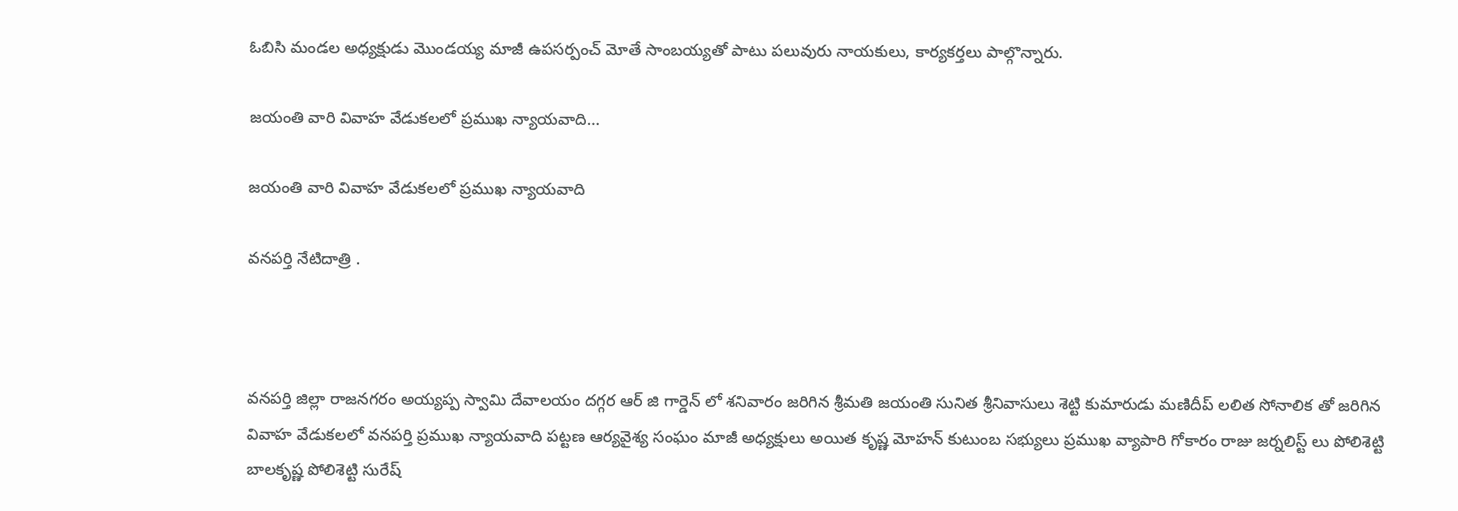ఓబిసి మండల అధ్యక్షుడు మొండయ్య మాజీ ఉపసర్పంచ్ మోతే సాంబయ్యతో పాటు పలువురు నాయకులు, కార్యకర్తలు పాల్గొన్నారు.

జయంతి వారి వివాహ వేడుకలలో ప్రముఖ న్యాయవాది…

జయంతి వారి వివాహ వేడుకలలో ప్రముఖ న్యాయవాది

వనపర్తి నేటిదాత్రి .



వనపర్తి జిల్లా రాజనగరం అయ్యప్ప స్వామి దేవాలయం దగ్గర ఆర్ జి గార్డెన్ లో శనివారం జరిగిన శ్రీమతి జయంతి సునిత శ్రీనివాసులు శెట్టి కుమారుడు మణిదీప్ లలిత సోనాలిక తో జరిగిన వివాహ వేడుకలలో వనపర్తి ప్రముఖ న్యాయవాది పట్టణ ఆర్యవైశ్య సంఘం మాజీ అధ్యక్షులు అయిత కృష్ణ మోహన్ కుటుంబ సభ్యులు ప్రముఖ వ్యాపారి గోకారం రాజు జర్నలిస్ట్ లు పోలిశెట్టి బాలకృష్ణ పోలిశెట్టి సురేష్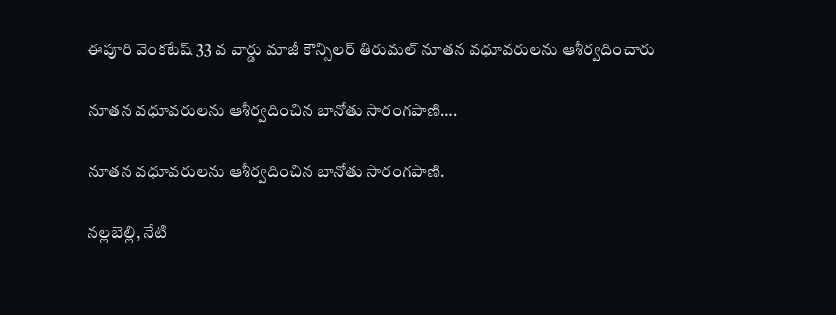ఈపూరి వెంకటేష్ 33 వ వార్డు మాజీ కౌన్సిలర్ తిరుమల్ నూతన వధూవరులను ఆశీర్వదించారు

నూతన వధూవరులను ఆశీర్వదించిన బానోతు సారంగపాణి….

నూతన వధూవరులను ఆశీర్వదించిన బానోతు సారంగపాణి.

నల్లబెల్లి, నేటి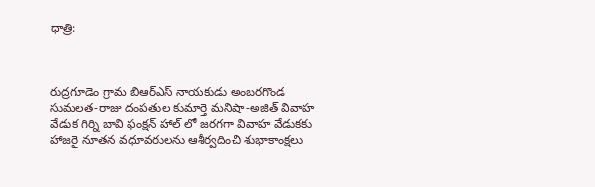ధాత్రి:



రుద్రగూడెం గ్రామ బిఆర్ఎస్ నాయకుడు అంబరగొండ సుమలత-రాజు దంపతుల కుమార్తె మనిషా-అజిత్ వివాహ వేడుక గిర్ని బావి ఫంక్షన్ హాల్ లో జరగగా వివాహ వేడుకకు హాజరై నూతన వధూవరులను ఆశీర్వదించి శుభాకాంక్షలు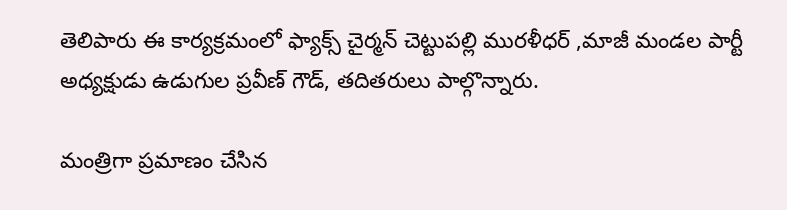తెలిపారు ఈ కార్యక్రమంలో ఫ్యాక్స్ చైర్మన్ చెట్టుపల్లి మురళీధర్ ,మాజీ మండల పార్టీ అధ్యక్షుడు ఉడుగుల ప్రవీణ్ గౌడ్, తదితరులు పాల్గొన్నారు.

మంత్రిగా ప్రమాణం చేసిన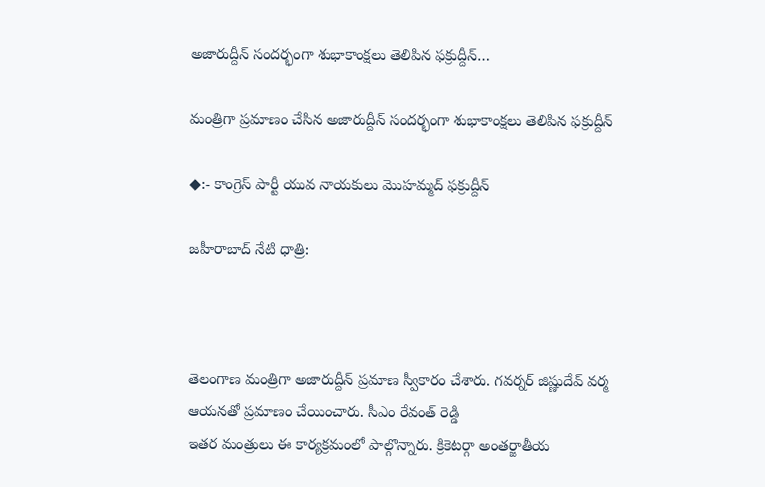అజారుద్దీన్ సందర్భంగా శుభాకాంక్షలు తెలిపిన ఫక్రుద్దీన్…

మంత్రిగా ప్రమాణం చేసిన అజారుద్దీన్ సందర్భంగా శుభాకాంక్షలు తెలిపిన ఫక్రుద్దీన్

◆:- కాంగ్రెస్ పార్టీ యువ నాయకులు మొహమ్మద్ ఫక్రుద్దీన్

జహీరాబాద్ నేటి ధాత్రి:



తెలంగాణ మంత్రిగా అజారుద్దీన్ ప్రమాణ స్వీకారం చేశారు. గవర్నర్ జిష్ణుదేవ్ వర్మ ఆయనతో ప్రమాణం చేయించారు. సీఎం రేవంత్ రెడ్డి
ఇతర మంత్రులు ఈ కార్యక్రమంలో పాల్గొన్నారు. క్రికెటర్గా అంతర్జాతీయ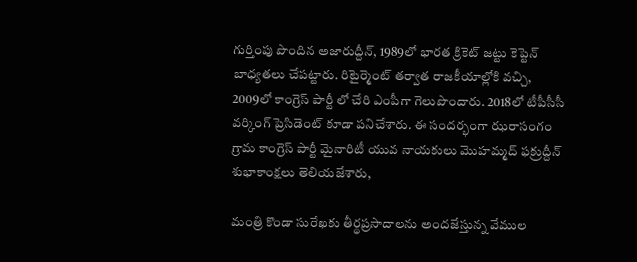గుర్తింపు పొందిన అజారుద్దీన్, 1989లో భారత క్రికెట్ జట్టు కెప్టెన్ బాధ్యతలు చేపట్టారు. రిటైర్మెంట్ తర్వాత రాజకీయాల్లోకి వచ్చి, 2009లో కాంగ్రెస్ పార్టీ లో చేరి ఎంపీగా గెలుపొందారు. 2018లో టీపీసీసీ వర్కింగ్ ప్రెసిడెంట్ కూడా పనిచేశారు. ఈ సందర్భంగా ఝరాసంగం గ్రామ కాంగ్రెస్ పార్టీ మైనారిటీ యువ నాయకులు మొహమ్మద్ ఫక్రుద్దీన్ శుభాకాంక్షలు తెలియజేశారు,

మంత్రి కొండా సురేఖకు తీర్థప్రసాదాలను అందజేస్తున్న వేముల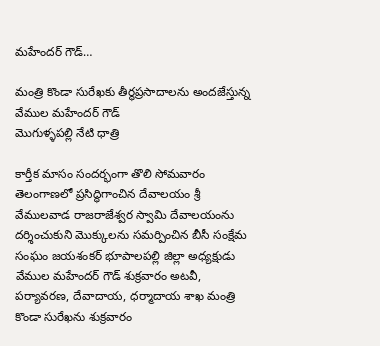మహేందర్ గౌడ్…

మంత్రి కొండా సురేఖకు తీర్థప్రసాదాలను అందజేస్తున్న వేముల మహేందర్ గౌడ్
మొగుళ్ళపల్లి నేటి ధాత్రి

కార్తీక మాసం సందర్భంగా తొలి సోమవారం తెలంగాణలో ప్రసిద్ధిగాంచిన దేవాలయం శ్రీ వేములవాడ రాజరాజేశ్వర స్వామి దేవాలయంను దర్శించుకుని మొక్కులను సమర్పించిన బీసీ సంక్షేమ సంఘం జయశంకర్ భూపాలపల్లి జిల్లా అధ్యక్షుడు వేముల మహేందర్ గౌడ్ శుక్రవారం అటవీ, పర్యావరణ, దేవాదాయ, ధర్మాదాయ శాఖ మంత్రి కొండా సురేఖను శుక్రవారం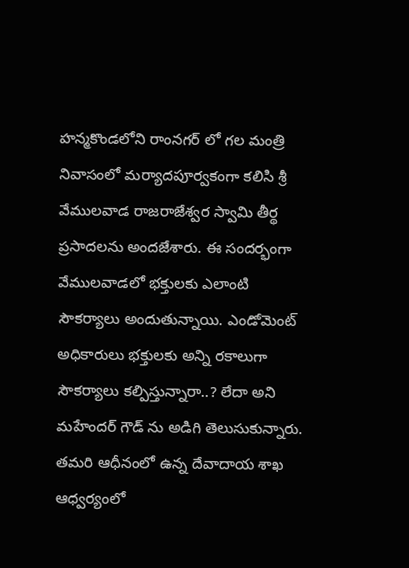హన్మకొండలోని రాంనగర్ లో గల మంత్రి నివాసంలో మర్యాదపూర్వకంగా కలిసి శ్రీ వేములవాడ రాజరాజేశ్వర స్వామి తీర్థ ప్రసాదలను అందజేశారు. ఈ సందర్భంగా వేములవాడలో భక్తులకు ఎలాంటి సౌకర్యాలు అందుతున్నాయి. ఎండోమెంట్ అధికారులు భక్తులకు అన్ని రకాలుగా సౌకర్యాలు కల్పిస్తున్నారా..? లేదా అని మహేందర్ గౌడ్ ను అడిగి తెలుసుకున్నారు. తమరి ఆధీనంలో ఉన్న దేవాదాయ శాఖ ఆధ్వర్యంలో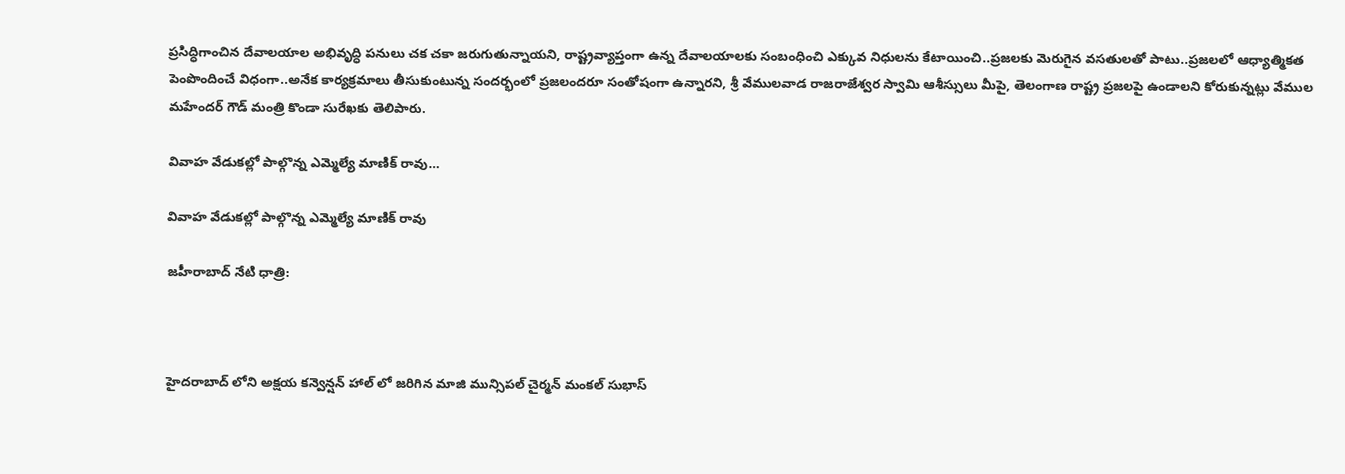ప్రసిద్ధిగాంచిన దేవాలయాల అభివృద్ధి పనులు చక చకా జరుగుతున్నాయని, రాష్ట్రవ్యాప్తంగా ఉన్న దేవాలయాలకు సంబంధించి ఎక్కువ నిధులను కేటాయించి..ప్రజలకు మెరుగైన వసతులతో పాటు..ప్రజలలో ఆధ్యాత్మికత పెంపొందించే విధంగా..అనేక కార్యక్రమాలు తీసుకుంటున్న సందర్భంలో ప్రజలందరూ సంతోషంగా ఉన్నారని, శ్రీ వేములవాడ రాజరాజేశ్వర స్వామి ఆశీస్సులు మీపై, తెలంగాణ రాష్ట్ర ప్రజలపై ఉండాలని కోరుకున్నట్లు వేముల మహేందర్ గౌడ్ మంత్రి కొండా సురేఖకు తెలిపారు.

వివాహ వేడుకల్లో పాల్గొన్న ఎమ్మెల్యే మాణిక్ రావు…

వివాహ వేడుకల్లో పాల్గొన్న ఎమ్మెల్యే మాణిక్ రావు

జహీరాబాద్ నేటి ధాత్రి:



హైదరాబాద్ లోని అక్షయ కన్వెన్షన్ హాల్ లో జరిగిన మాజి మున్సిపల్ చైర్మన్ మంకల్ సుభాస్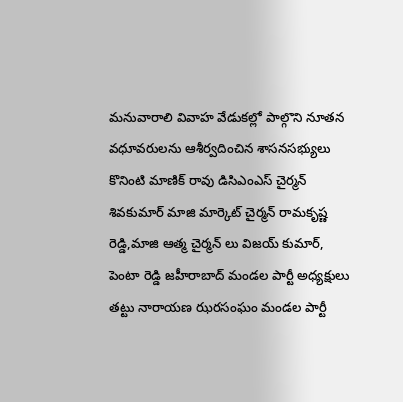మనువారాలి వివాహ వేడుకల్లో పాల్గొని నూతన వధూవరులను ఆశీర్వదించిన శాసనసభ్యులు కొనింటి మాణిక్ రావు డిసిఎంఎస్ చైర్మన్ శివకుమార్ మాజి మార్కెట్ చైర్మన్ రామకృష్ణ రెడ్డి,మాజి ఆత్మ చైర్మన్ లు విజయ్ కుమార్, పెంటా రెడ్డి జహీరాబాద్ మండల పార్టీ అధ్యక్షులు తట్టు నారాయణ ఝరసంఘం మండల పార్టీ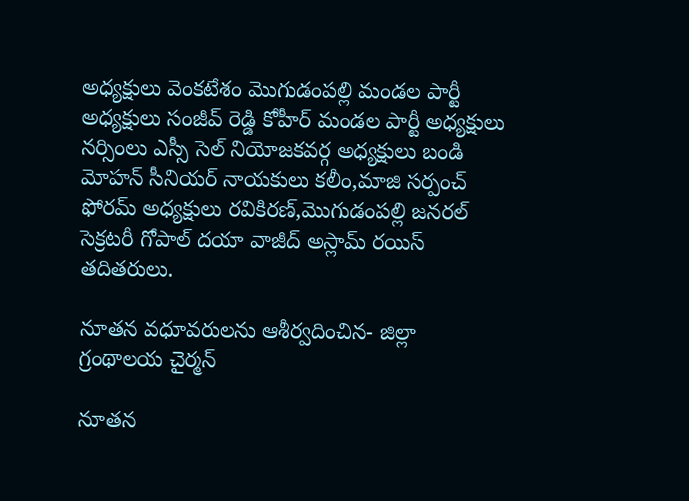అధ్యక్షులు వెంకటేశం మొగుడంపల్లి మండల పార్టీ అధ్యక్షులు సంజీవ్ రెడ్డి కోహీర్ మండల పార్టీ అధ్యక్షులు నర్సింలు ఎస్సీ సెల్ నియోజకవర్గ అధ్యక్షులు బండి మోహన్ సీనియర్ నాయకులు కలీం,మాజి సర్పంచ్ ఫోరమ్ అధ్యక్షులు రవికిరణ్,మొగుడంపల్లి జనరల్ సెక్రటరీ గోపాల్ దయా వాజీద్ అస్లామ్ రయిస్ తదితరులు.

నూతన వధూవరులను ఆశీర్వదించిన- జిల్లా గ్రంథాలయ చైర్మన్

నూతన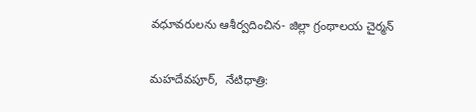వధూవరులను ఆశీర్వదించిన- జిల్లా గ్రంథాలయ చైర్మన్

మహదేవపూర్,  నేటిధాత్రి: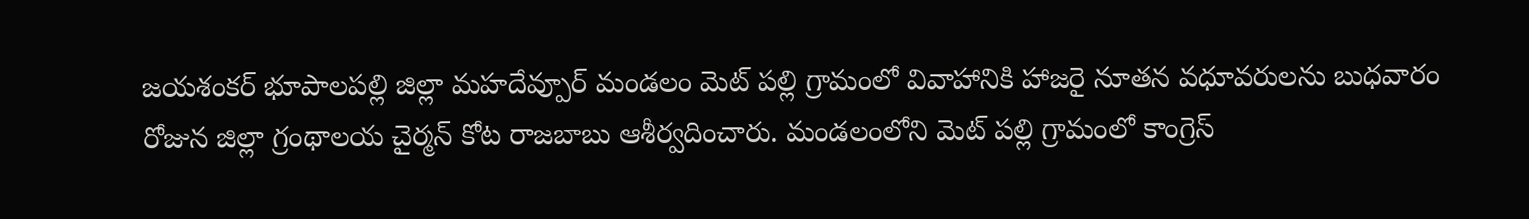జయశంకర్ భూపాలపల్లి జిల్లా మహదేవ్పూర్ మండలం మెట్ పల్లి గ్రామంలో వివాహానికి హాజరై నూతన వధూవరులను బుధవారం రోజున జిల్లా గ్రంథాలయ చైర్మన్ కోట రాజబాబు ఆశీర్వదించారు. మండలంలోని మెట్ పల్లి గ్రామంలో కాంగ్రెస్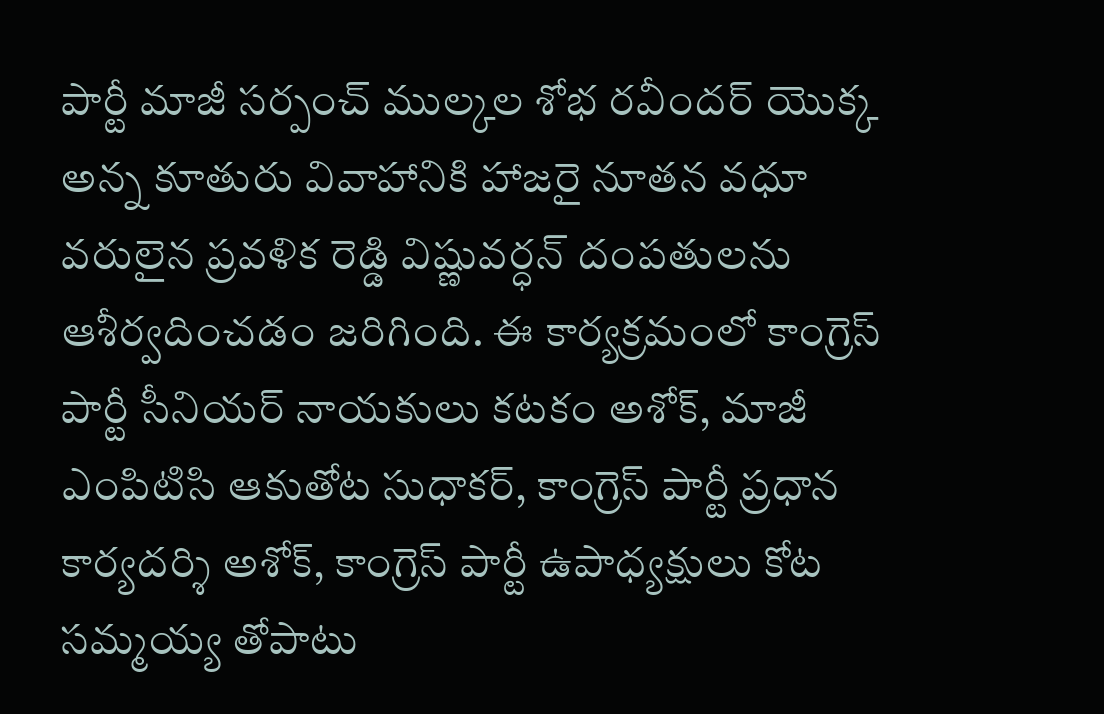పార్టీ మాజీ సర్పంచ్ ముల్కల శోభ రవీందర్ యొక్క అన్న కూతురు వివాహానికి హాజరై నూతన వధూ వరులైన ప్రవళిక రెడ్డి విష్ణువర్ధన్ దంపతులను ఆశీర్వదించడం జరిగింది. ఈ కార్యక్రమంలో కాంగ్రెస్ పార్టీ సీనియర్ నాయకులు కటకం అశోక్, మాజీ ఎంపిటిసి ఆకుతోట సుధాకర్, కాంగ్రెస్ పార్టీ ప్రధాన కార్యదర్శి అశోక్, కాంగ్రెస్ పార్టీ ఉపాధ్యక్షులు కోట సమ్మయ్య తోపాటు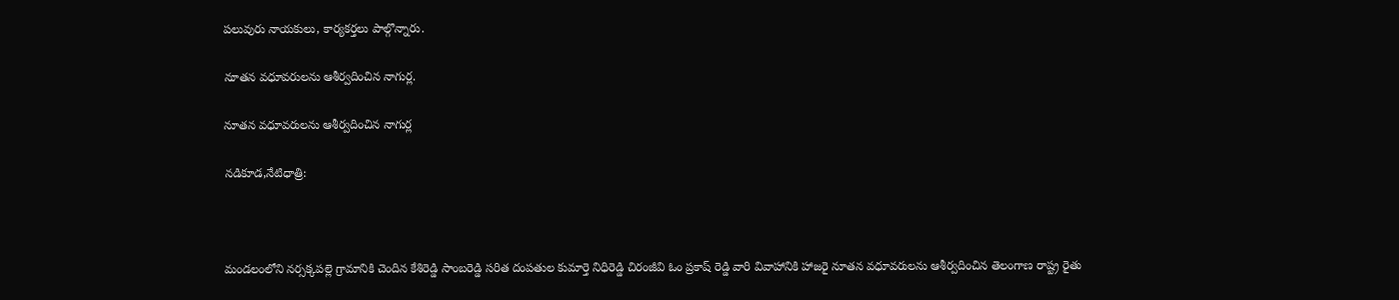పలువురు నాయకులు, కార్యకర్తలు పాల్గొన్నారు.

నూతన వధూవరులను ఆశీర్వదించిన నాగుర్ల.

నూతన వధూవరులను ఆశీర్వదించిన నాగుర్ల

నడికూడ,నేటిధాత్రి:



మండలంలోని నర్సక్కపల్లె గ్రామానికి చెందిన కేశిరెడ్డి సాంబరెడ్డి సరిత దంపతుల కుమార్తె నిధిరెడ్డి చిరంజీవి ఓం ప్రకాష్ రెడ్డి వారి వివాహానికి హాజరై నూతన వధూవరులను ఆశీర్వదించిన తెలంగాణ రాష్ట్ర రైతు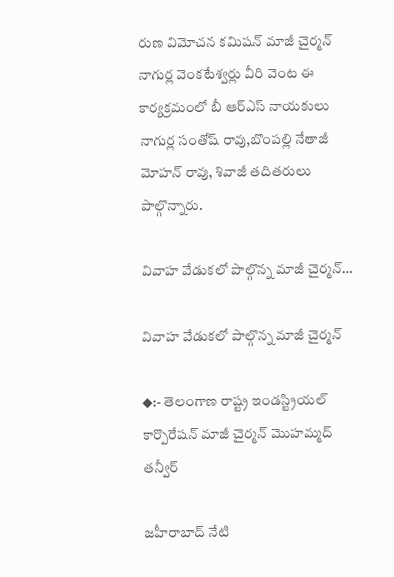రుణ విమోచన కమిషన్ మాజీ చైర్మన్ నాగుర్ల వెంకటేశ్వర్లు వీరి వెంట ఈ కార్యక్రమంలో బీ ఆర్ఎస్ నాయకులు నాగుర్ల సంతోష్ రావు,బొంపల్లి నేతాజీ మోహన్ రావు, శివాజీ తదితరులు పాల్గొన్నారు.

వివాహ వేడుకలో పాల్గొన్న మాజీ చైర్మన్…

వివాహ వేడుకలో పాల్గొన్న మాజీ చైర్మన్

◆:- తెలంగాణ రాష్ట్ర ఇండస్ట్రియల్ కార్పొరేషన్ మాజీ చైర్మన్ మొహమ్మద్ తన్వీర్

జహీరాబాద్ నేటి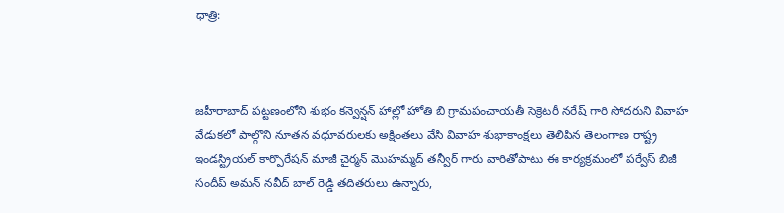ధాత్రి:



జహీరాబాద్ పట్టణంలోని శుభం కన్వెన్షన్ హాల్లో హోతి బి గ్రామపంచాయతీ సెక్రెటరీ నరేష్ గారి సోదరుని వివాహ వేడుకలో పాల్గొని నూతన వధూవరులకు అక్షింతలు వేసి వివాహ శుభాకాంక్షలు తెలిపిన తెలంగాణ రాష్ట్ర ఇండస్ట్రియల్ కార్పొరేషన్ మాజీ చైర్మన్ మొహమ్మద్ తన్వీర్ గారు వారితోపాటు ఈ కార్యక్రమంలో పర్వేస్ బిజీ సందీప్ అమన్ నవీద్ బాల్ రెడ్డి తదితరులు ఉన్నారు,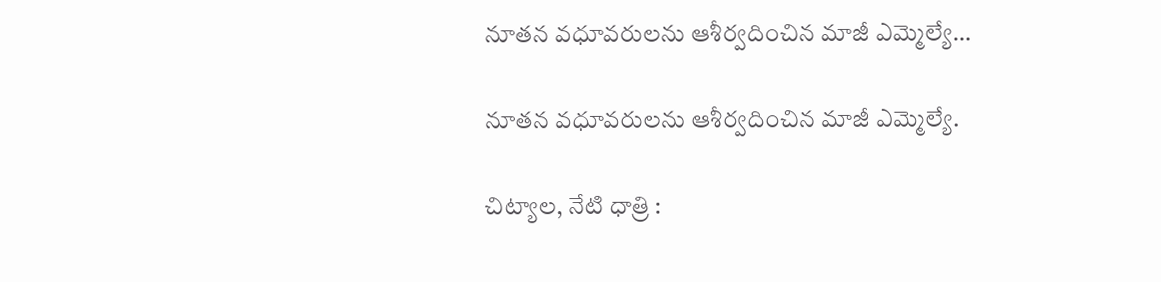నూతన వధూవరులను ఆశీర్వదించిన మాజీ ఎమ్మెల్యే…

నూతన వధూవరులను ఆశీర్వదించిన మాజీ ఎమ్మెల్యే.

చిట్యాల, నేటి ధాత్రి :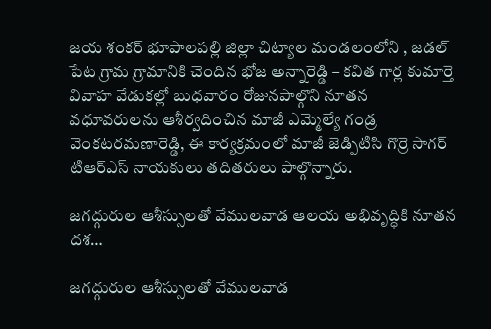జయ శంకర్ భూపాలపల్లి జిల్లా చిట్యాల మండలంలోని , జడల్ పేట గ్రామ గ్రామానికి చెందిన భోజ అన్నారెడ్డి – కవిత గార్ల కుమార్తె వివాహ వేడుకల్లో బుధవారం రోజునపాల్గొని నూతన వధూవరులను ఆశీర్వదించిన మాజీ ఎమ్మెల్యే గండ్ర వెంకటరమణారెడ్డి, ఈ కార్యక్రమంలో మాజీ జెడ్పిటిసి గొర్రె సాగర్ టిఆర్ఎస్ నాయకులు తదితరులు పాల్గొన్నారు.

జగద్గురుల ఆశీస్సులతో వేములవాడ ఆలయ అభివృద్ధికి నూతన దశ…

జగద్గురుల ఆశీస్సులతో వేములవాడ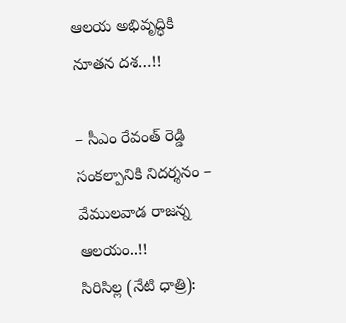ఆలయ అభివృద్ధికి నూతన దశ…!!

– సీఎం రేవంత్ రెడ్డి సంకల్పానికి నిదర్శనం – వేములవాడ రాజన్న ఆలయం..!!
సిరిసిల్ల (నేటి ధాత్రి):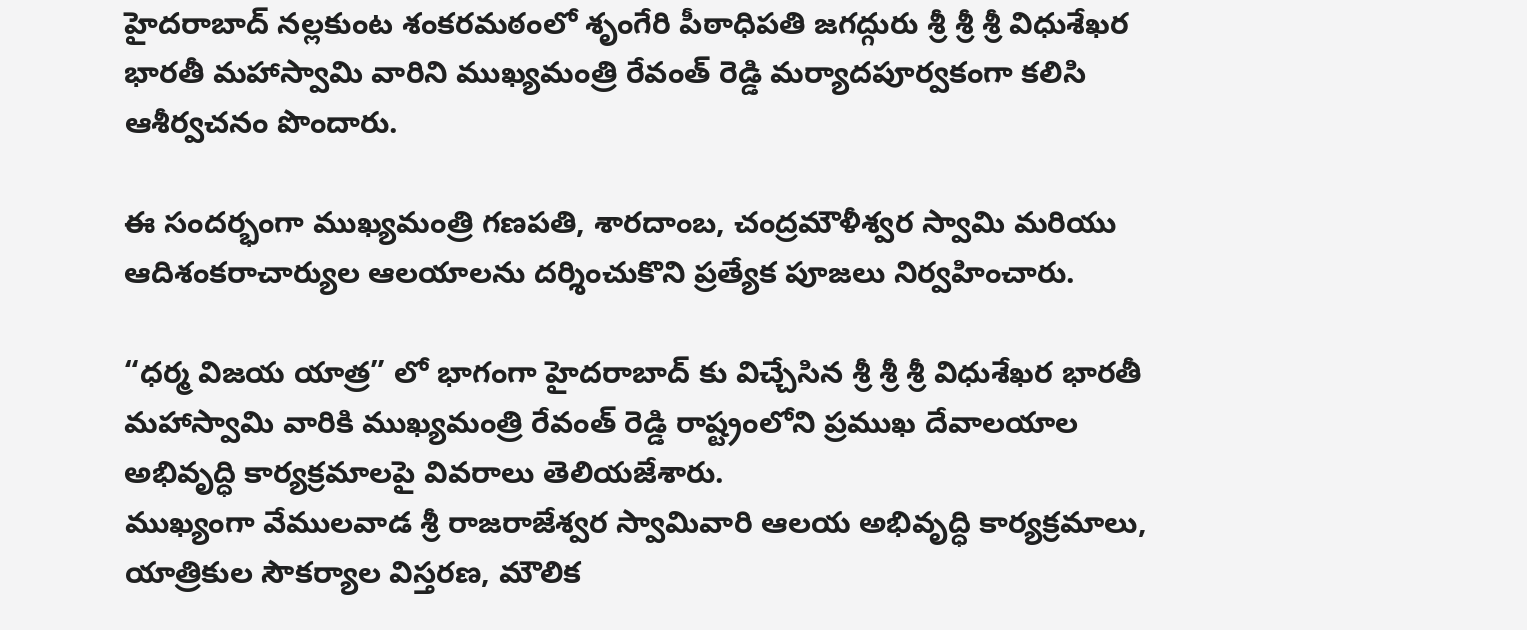హైదరాబాద్ నల్లకుంట శంకరమఠంలో శృంగేరి పీఠాధిపతి జగద్గురు శ్రీ శ్రీ శ్రీ విధుశేఖర భారతీ మహాస్వామి వారిని ముఖ్యమంత్రి రేవంత్ రెడ్డి మర్యాదపూర్వకంగా కలిసి ఆశీర్వచనం పొందారు.

ఈ సందర్భంగా ముఖ్యమంత్రి గణపతి, శారదాంబ, చంద్రమౌళీశ్వర స్వామి మరియు ఆదిశంకరాచార్యుల ఆలయాలను దర్శించుకొని ప్రత్యేక పూజలు నిర్వహించారు.

“ధర్మ విజయ యాత్ర” లో భాగంగా హైదరాబాద్ కు విచ్చేసిన శ్రీ శ్రీ శ్రీ విధుశేఖర భారతీ మహాస్వామి వారికి ముఖ్యమంత్రి రేవంత్ రెడ్డి రాష్ట్రంలోని ప్రముఖ దేవాలయాల అభివృద్ధి కార్యక్రమాలపై వివరాలు తెలియజేశారు.
ముఖ్యంగా వేములవాడ శ్రీ రాజరాజేశ్వర స్వామివారి ఆలయ అభివృద్ధి కార్యక్రమాలు, యాత్రికుల సౌకర్యాల విస్తరణ, మౌలిక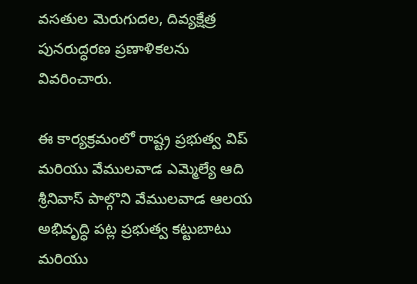వసతుల మెరుగుదల, దివ్యక్షేత్ర పునరుద్ధరణ ప్రణాళికలను వివరించారు.

ఈ కార్యక్రమంలో రాష్ట్ర ప్రభుత్వ విప్ మరియు వేములవాడ ఎమ్మెల్యే ఆది శ్రీనివాస్ పాల్గొని వేములవాడ ఆలయ అభివృద్ధి పట్ల ప్రభుత్వ కట్టుబాటు మరియు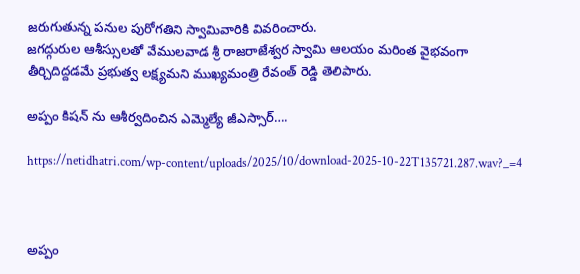జరుగుతున్న పనుల పురోగతిని స్వామివారికి వివరించారు.
జగద్గురుల ఆశీస్సులతో వేములవాడ శ్రీ రాజరాజేశ్వర స్వామి ఆలయం మరింత వైభవంగా తీర్చిదిద్దడమే ప్రభుత్వ లక్ష్యమని ముఖ్యమంత్రి రేవంత్ రెడ్డి తెలిపారు.

అప్పం కిషన్ ను ఆశీర్వదించిన ఎమ్మెల్యే జీఎస్సార్….

https://netidhatri.com/wp-content/uploads/2025/10/download-2025-10-22T135721.287.wav?_=4



అప్పం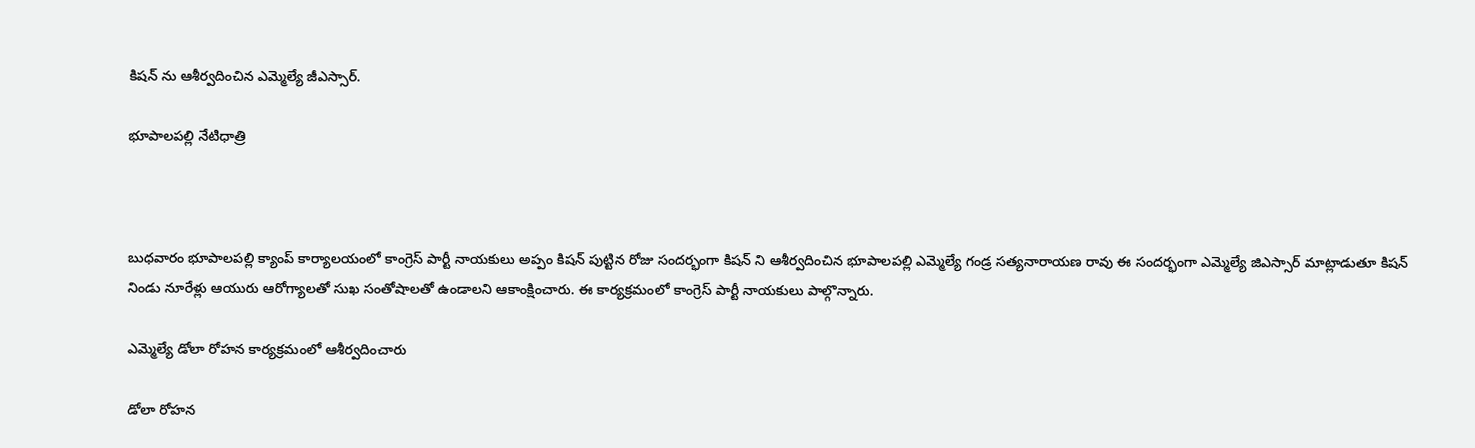కిషన్ ను ఆశీర్వదించిన ఎమ్మెల్యే జీఎస్సార్.

భూపాలపల్లి నేటిధాత్రి



బుధవారం భూపాలపల్లి క్యాంప్ కార్యాలయంలో కాంగ్రెస్ పార్టీ నాయకులు అప్పం కిషన్ పుట్టిన రోజు సందర్భంగా కిషన్ ని ఆశీర్వదించిన భూపాలపల్లి ఎమ్మెల్యే గండ్ర సత్యనారాయణ రావు ఈ సందర్భంగా ఎమ్మెల్యే జిఎస్సార్ మాట్లాడుతూ కిషన్ నిండు నూరేళ్లు ఆయురు ఆరోగ్యాలతో సుఖ సంతోషాలతో ఉండాలని ఆకాంక్షించారు. ఈ కార్యక్రమంలో కాంగ్రెస్ పార్టీ నాయకులు పాల్గొన్నారు.

ఎమ్మెల్యే డోలా రోహన కార్యక్రమంలో ఆశీర్వదించారు

డోలా రోహన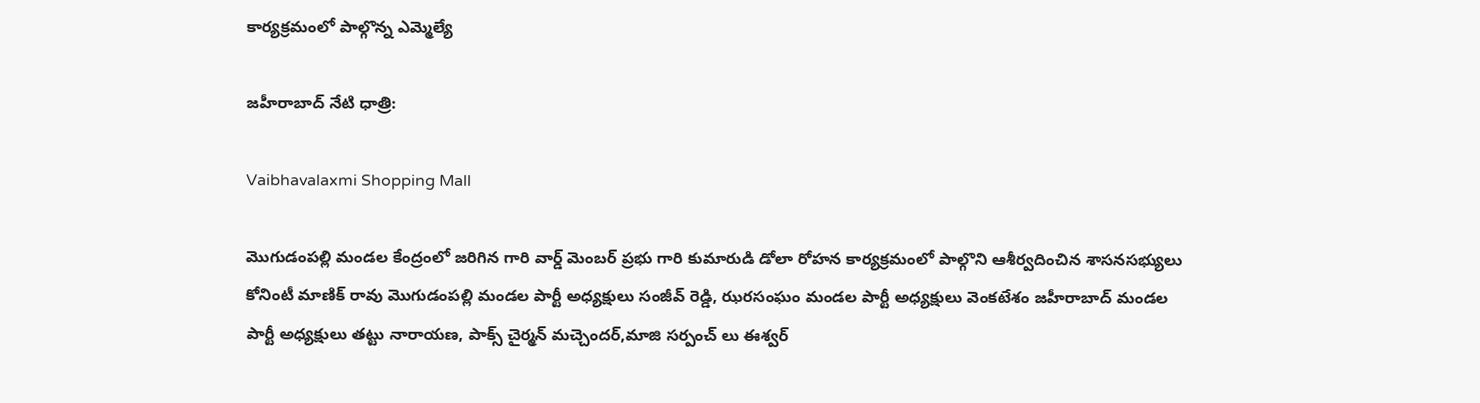కార్యక్రమంలో పాల్గొన్న ఎమ్మెల్యే

జహీరాబాద్ నేటి ధాత్రి:

Vaibhavalaxmi Shopping Mall

మొగుడంపల్లి మండల కేంద్రంలో జరిగిన గారి వార్డ్ మెంబర్ ప్రభు గారి కుమారుడి డోలా రోహన కార్యక్రమంలో పాల్గొని ఆశీర్వదించిన శాసనసభ్యులు కోనింటీ మాణిక్ రావు మొగుడంపల్లి మండల పార్టీ అధ్యక్షులు సంజీవ్ రెడ్డి, ఝరసంఘం మండల పార్టీ అధ్యక్షులు వెంకటేశం జహీరాబాద్ మండల పార్టీ అధ్యక్షులు తట్టు నారాయణ, పాక్స్ చైర్మన్ మచ్చెందర్,మాజి సర్పంచ్ లు ఈశ్వర్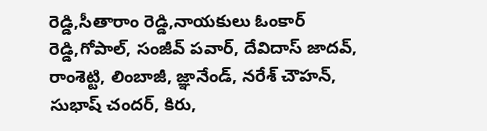రెడ్డి,సీతారాం రెడ్డి,నాయకులు ఓంకార్ రెడ్డి,గోపాల్, సంజీవ్ పవార్, దేవిదాస్ జాదవ్, రాంశెట్టి, లింబాజీ, జ్ఞానేండ్, నరేశ్ చౌహన్, సుభాష్ చందర్, కిరు,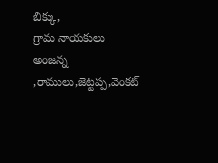బిక్కు,
గ్రామ నాయకులు అంజన్న ,రాములు,జెట్టప్ప,వెంకట్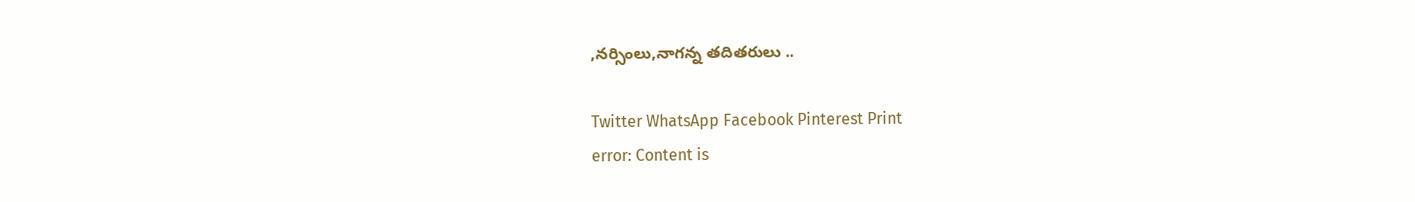,నర్సింలు,నాగన్న తదితరులు ..

Twitter WhatsApp Facebook Pinterest Print
error: Content is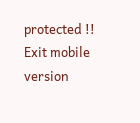protected !!
Exit mobile version